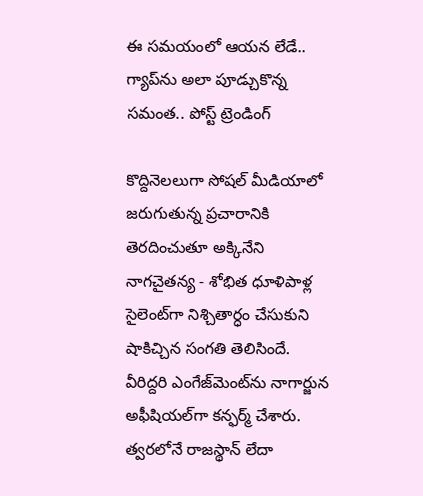ఈ సమయంలో ఆయన లేడే.. గ్యాప్‌ను అలా పూడ్చుకొన్న సమంత.. పోస్ట్ ట్రెండింగ్

కొద్దినెలలుగా సోషల్ మీడియాలో జరుగుతున్న ప్రచారానికి తెరదించుతూ అక్కినేని నాగచైతన్య - శోభిత ధూళిపాళ్ల సైలెంట్‌గా నిశ్చితార్ధం చేసుకుని షాకిచ్చిన సంగతి తెలిసిందే. వీరిద్దరి ఎంగేజ్‌మెంట్‌ను నాగార్జున అఫీషియల్‌గా కన్ఫర్మ్ చేశారు. త్వరలోనే రాజస్థాన్ లేదా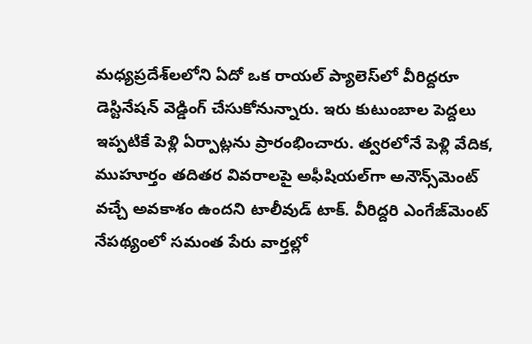మధ్యప్రదేశ్‌లలోని ఏదో ఒక రాయల్ ప్యాలెస్‌లో వీరిద్దరూ డెస్టినేషన్ వెడ్డింగ్ చేసుకోనున్నారు. ఇరు కుటుంబాల పెద్దలు ఇప్పటికే పెళ్లి ఏర్పాట్లను ప్రారంభించారు. త్వరలోనే పెళ్లి వేదిక, ముహూర్తం తదితర వివరాలపై అఫీషియల్‌గా అనౌన్స్‌మెంట్ వచ్చే అవకాశం ఉందని టాలీవుడ్ టాక్. వీరిద్దరి ఎంగేజ్‌మెంట్ నేపథ్యంలో సమంత పేరు వార్తల్లో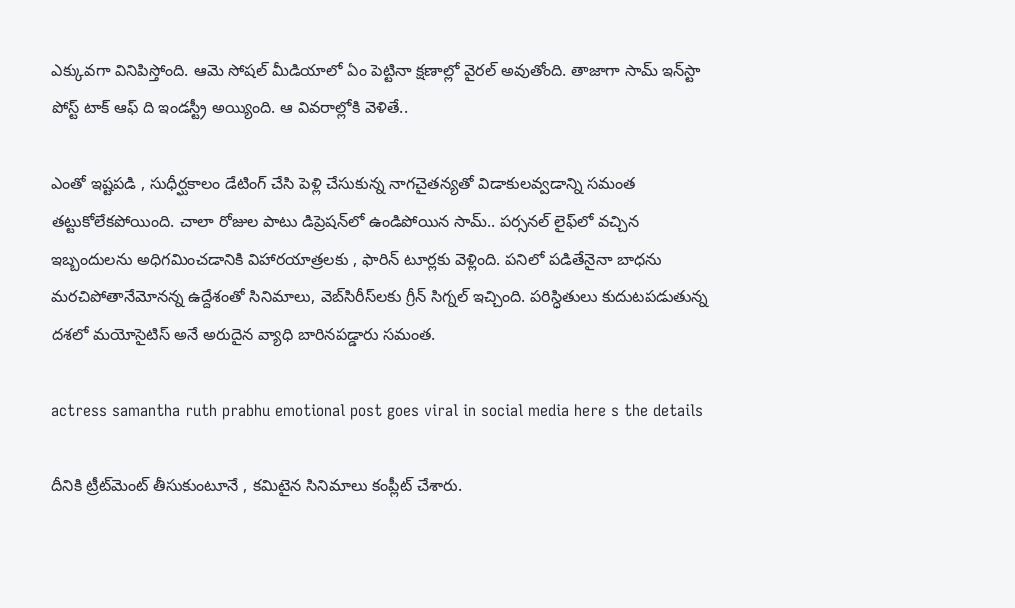ఎక్కువగా వినిపిస్తోంది. ఆమె సోషల్ మీడియాలో ఏం పెట్టినా క్షణాల్లో వైరల్ అవుతోంది. తాజాగా సామ్ ఇన్‌స్టా పోస్ట్ టాక్ ఆఫ్ ది ఇండస్ట్రీ అయ్యింది. ఆ వివరాల్లోకి వెళితే..

ఎంతో ఇష్టపడి , సుధీర్ఘకాలం డేటింగ్ చేసి పెళ్లి చేసుకున్న నాగచైతన్యతో విడాకులవ్వడాన్ని సమంత తట్టుకోలేకపోయింది. చాలా రోజుల పాటు డిప్రెషన్‌లో ఉండిపోయిన సామ్.. పర్సనల్ లైఫ్‌లో వచ్చిన ఇబ్బందులను అధిగమించడానికి విహారయాత్రలకు , ఫారిన్ టూర్లకు వెళ్లింది. పనిలో పడితేనైనా బాధను మరచిపోతానేమోనన్న ఉద్దేశంతో సినిమాలు, వెబ్‌సిరీస్‌లకు గ్రీన్ సిగ్నల్ ఇచ్చింది. పరిస్ధితులు కుదుటపడుతున్న దశలో మయోసైటిస్ అనే అరుదైన వ్యాధి బారినపడ్డారు సమంత.

actress samantha ruth prabhu emotional post goes viral in social media here s the details

దీనికి ట్రీట్‌మెంట్ తీసుకుంటూనే , కమిటైన సినిమాలు కంప్లీట్ చేశారు.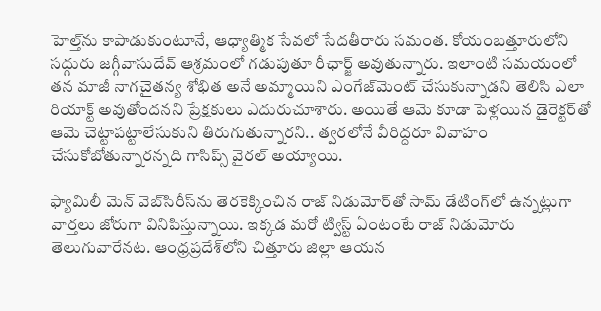హెల్త్‌ను కాపాడుకుంటూనే, ఆధ్యాత్మిక సేవలో సేదతీరారు సమంత. కోయంబత్తూరులోని సద్గురు జగ్గీవాసుదేవ్ ఆశ్రమంలో గడుపుతూ రీఛార్జ్ అవుతున్నారు. ఇలాంటి సమయంలో తన మాజీ నాగచైతన్య శోభిత అనే అమ్మాయిని ఎంగేజ్‌మెంట్ చేసుకున్నాడని తెలిసి ఎలా రియాక్ట్ అవుతోందనని ప్రేక్షకులు ఎదురుచూశారు. అయితే ఆమె కూడా పెళ్లయిన డైరెక్టర్‌తో ఆమె చెట్టాపట్టాలేసుకుని తిరుగుతున్నారని.. త్వరలోనే వీరిద్దరూ వివాహం చేసుకోబోతున్నారన్నది గాసిప్స్ వైరల్ అయ్యాయి.

ఫ్యామిలీ మెన్ వెబ్‌సిరీస్‌ను తెరకెక్కించిన రాజ్ నిడుమోర్‌తో సామ్ డేటింగ్‌లో ఉన్నట్లుగా వార్తలు జోరుగా వినిపిస్తున్నాయి. ఇక్కడ మరో ట్విస్ట్ ఏంటంటే రాజ్ నిడుమోరు తెలుగువారేనట. ఆంధ్రప్రదేశ్‌లోని చిత్తూరు జిల్లా ఆయన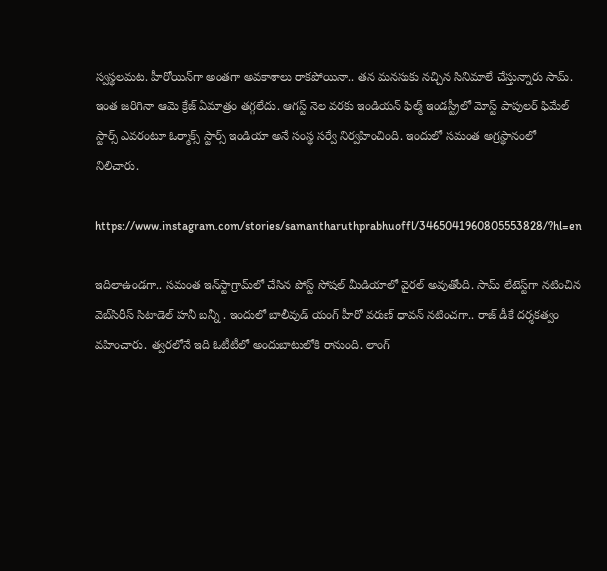స్వస్థలమట. హీరోయిన్‌గా అంతగా అవకాశాలు రాకపోయినా.. తన మనసుకు నచ్చిన సినిమాలే చేస్తున్నారు సామ్. ఇంత జరిగినా ఆమె క్రేజ్ ఏమాత్రం తగ్గలేదు. ఆగస్ట్ నెల వరకు ఇండియన్ ఫిల్మ్ ఇండస్ట్రీలో మోస్ట్ పాపులర్ ఫిమేల్ స్టార్స్ ఎవరంటూ ఓర్మాక్స్ స్టార్స్ ఇండియా అనే సంస్థ సర్వే నిర్వహించింది. ఇందులో సమంత అగ్రస్థానంలో నిలిచారు.

https://www.instagram.com/stories/samantharuthprabhuoffl/3465041960805553828/?hl=en

ఇదిలాఉండగా.. సమంత ఇన్‌స్టాగ్రామ్‌లో చేసిన పోస్ట్ సోషల్ మీడియాలో వైరల్ అవుతోంది. సామ్ లేటెస్ట్‌గా నటించిన వెబ్‌సిరీస్ సిటాడెల్ హనీ బన్నీ . ఇందులో బాలీవుడ్ యంగ్ హీరో వరుణ్ ధావన్ నటించగా.. రాజ్ డీకే దర్శకత్వం వహించారు. త్వరలోనే ఇది ఓటీటీలో అందుబాటులోకి రానుంది. లాంగ్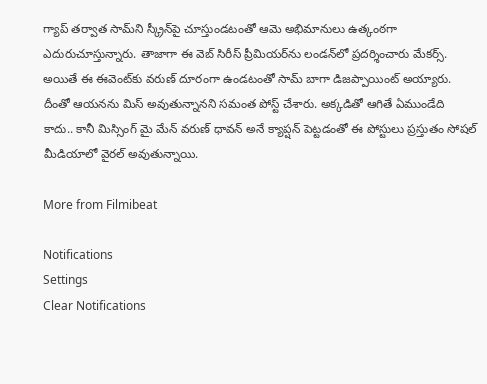గ్యాప్ తర్వాత సామ్‌ని స్క్రీన్‌పై చూస్తుండటంతో ఆమె అభిమానులు ఉత్కంఠగా ఎదురుచూస్తున్నారు. తాజాగా ఈ వెబ్ సిరీస్ ప్రీమియర్‌ను లండన్‌లో ప్రదర్శించారు మేకర్స్. అయితే ఈ ఈవెంట్‌కు వరుణ్ దూరంగా ఉండటంతో సామ్ బాగా డిజప్పాయింట్ అయ్యారు. దీంతో ఆయనను మిస్ అవుతున్నానని సమంత పోస్ట్ చేశారు. అక్కడితో ఆగితే ఏముండేది కాదు.. కానీ మిస్సింగ్ మై మేన్ వరుణ్ ధావన్ అనే క్యాప్షన్ పెట్టడంతో ఈ పోస్టులు ప్రస్తుతం సోషల్ మీడియాలో వైరల్ అవుతున్నాయి.

More from Filmibeat

Notifications
Settings
Clear Notifications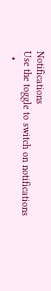Notifications
Use the toggle to switch on notifications
  •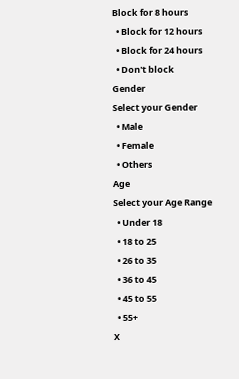Block for 8 hours
  • Block for 12 hours
  • Block for 24 hours
  • Don't block
Gender
Select your Gender
  • Male
  • Female
  • Others
Age
Select your Age Range
  • Under 18
  • 18 to 25
  • 26 to 35
  • 36 to 45
  • 45 to 55
  • 55+
X